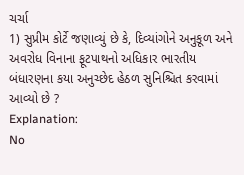ચર્ચા
1) સુપ્રીમ કોર્ટે જણાવ્યું છે કે, દિવ્યાંગોને અનુકૂળ અને અવરોધ વિનાના ફૂટપાથનો અધિકાર ભારતીય બંધારણના કયા અનુચ્છેદ હેઠળ સુનિશ્ચિત કરવામાં આવ્યો છે ?
Explanation:
No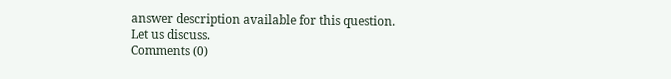answer description available for this question.
Let us discuss.
Comments (0)